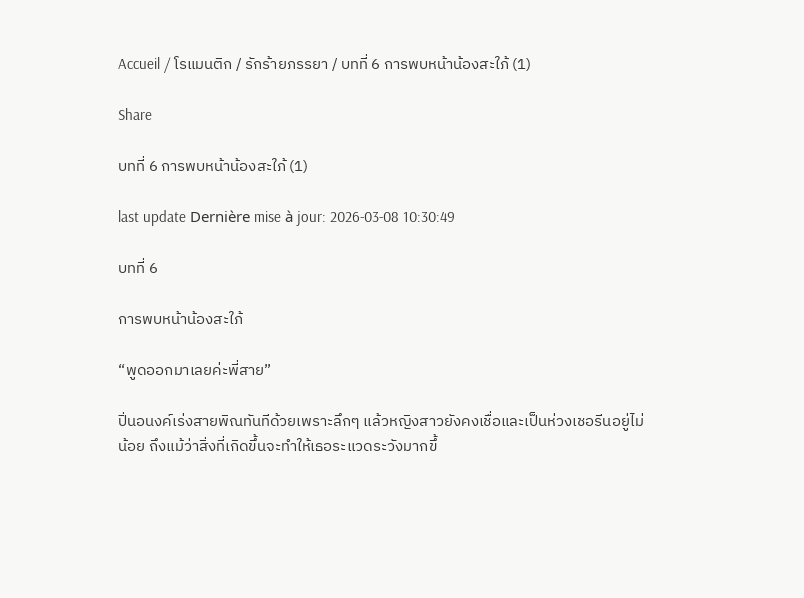Accueil / โรแมนติก / รักร้ายภรรยา / บทที่ 6 การพบหน้าน้องสะใภ้ (1)

Share

บทที่ 6 การพบหน้าน้องสะใภ้ (1)

last update Dernière mise à jour: 2026-03-08 10:30:49

บทที่ 6

การพบหน้าน้องสะใภ้

“พูดออกมาเลยค่ะพี่สาย”

ปิ่นอนงค์เร่งสายพิณทันทีด้วยเพราะลึกๆ แล้วหญิงสาวยังคงเชื่อและเป็นห่วงเชอรีนอยู่ไม่น้อย ถึงแม้ว่าสิ่งที่เกิดขึ้นจะทำให้เธอระแวดระวังมากขึ้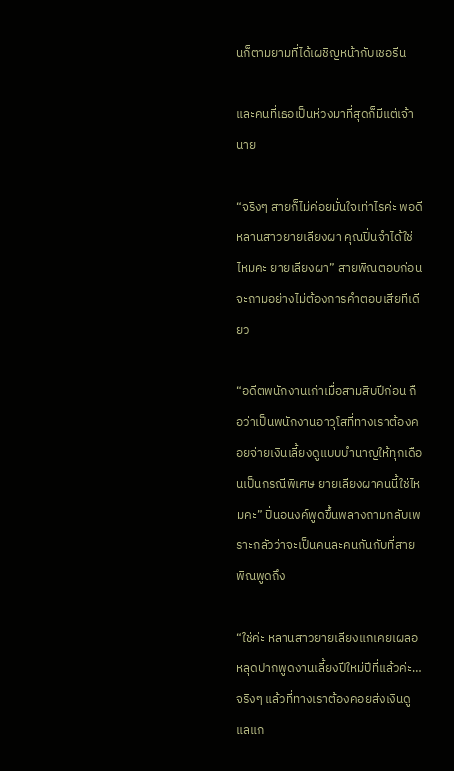นก็ตามยามที่ได้เผชิญหน้ากับเชอรีน

และคนที่เธอเป็นห่วงมาที่สุดก็มีแต่เจ้านาย

“จริงๆ สายก็ไม่ค่อยมั่นใจเท่าไรค่ะ พอดีหลานสาวยายเลียงผา คุณปิ่นจำได้ใช่ไหมคะ ยายเลียงผา” สายพิณตอบก่อนจะถามอย่างไม่ต้องการคำตอบเสียทีเดียว

“อดีตพนักงานเก่าเมื่อสามสิบปีก่อน ถือว่าเป็นพนักงานอาวุโสที่ทางเราต้องคอยจ่ายเงินเลี้ยงดูแบบบำนาญให้ทุกเดือนเป็นกรณีพิเศษ ยายเลียงผาคนนี้ใช่ไหมคะ” ปิ่นอนงค์พูดขึ้นพลางถามกลับเพราะกลัวว่าจะเป็นคนละคนกันกับที่สายพิณพูดถึง

“ใช่ค่ะ หลานสาวยายเลียงแกเคยเผลอหลุดปากพูดงานเลี้ยงปีใหม่ปีที่แล้วค่ะ…จริงๆ แล้วที่ทางเราต้องคอยส่งเงินดูแลแก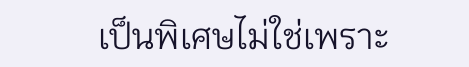เป็นพิเศษไม่ใช่เพราะ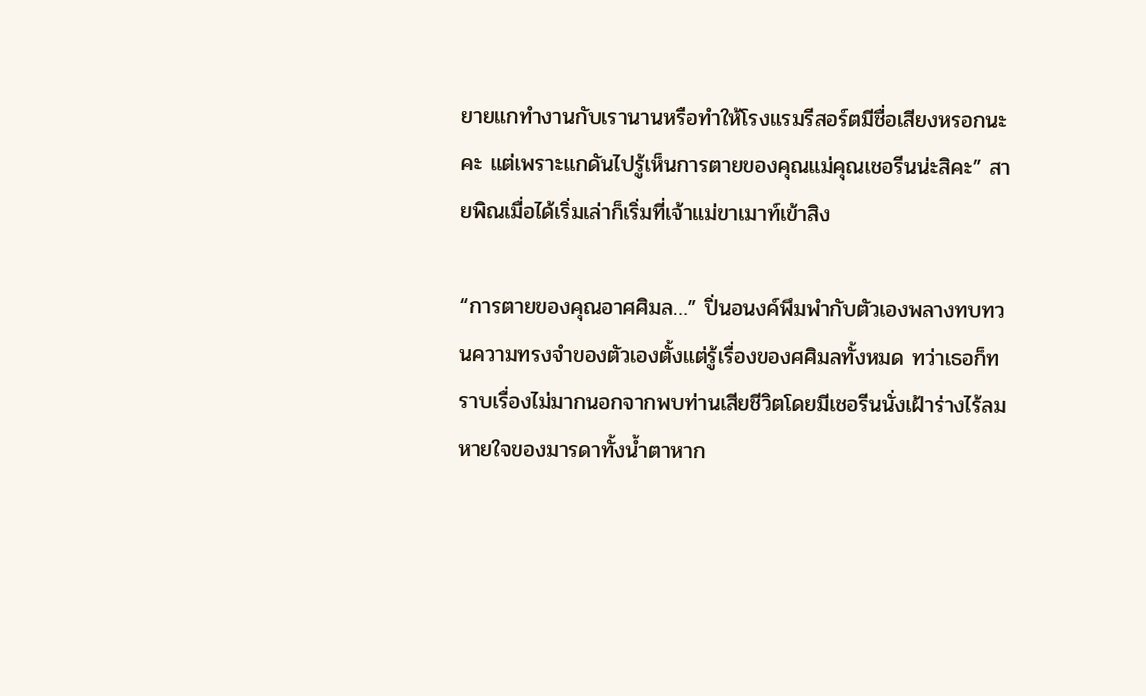ยายแกทำงานกับเรานานหรือทำให้โรงแรมรีสอร์ตมีชื่อเสียงหรอกนะคะ แต่เพราะแกดันไปรู้เห็นการตายของคุณแม่คุณเชอรีนน่ะสิคะ” สายพิณเมื่อได้เริ่มเล่าก็เริ่มที่เจ้าแม่ขาเมาท์เข้าสิง

“การตายของคุณอาศศิมล…” ปิ่นอนงค์พึมพำกับตัวเองพลางทบทวนความทรงจำของตัวเองตั้งแต่รู้เรื่องของศศิมลทั้งหมด ทว่าเธอก็ทราบเรื่องไม่มากนอกจากพบท่านเสียชีวิตโดยมีเชอรีนนั่งเฝ้าร่างไร้ลมหายใจของมารดาทั้งน้ำตาหาก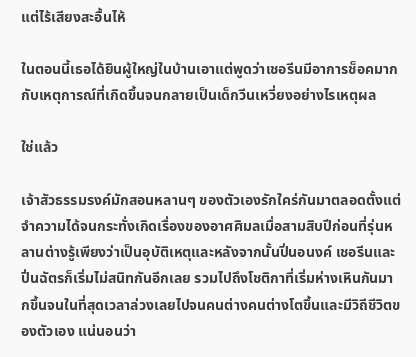แต่ไร้เสียงสะอื้นไห้

ในตอนนี้เธอได้ยินผู้ใหญ่ในบ้านเอาแต่พูดว่าเชอรีนมีอาการช็อคมากกับเหตุการณ์ที่เกิดขึ้นจนกลายเป็นเด็กวีนเหวี่ยงอย่างไรเหตุผล

ใช่แล้ว

เจ้าสัวธรรมรงค์มักสอนหลานๆ ของตัวเองรักใคร่กันมาตลอดตั้งแต่จำความได้จนกระทั่งเกิดเรื่องของอาศศิมลเมื่อสามสิบปีก่อนที่รุ่นหลานต่างรู้เพียงว่าเป็นอุบัติเหตุและหลังจากนั้นปิ่นอนงค์ เชอรีนและปิ่นฉัตรก็เริ่มไม่สนิทกันอีกเลย รวมไปถึงโชติกาที่เริ่มห่างเหินกันมากขึ้นจนในที่สุดเวลาล่วงเลยไปจนคนต่างคนต่างโตขึ้นและมีวิถีชีวิตของตัวเอง แน่นอนว่า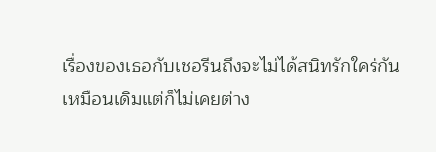เรื่องของเธอกับเชอรีนถึงจะไม่ได้สนิทรักใคร่กันเหมือนเดิมแต่ก็ไม่เคยต่าง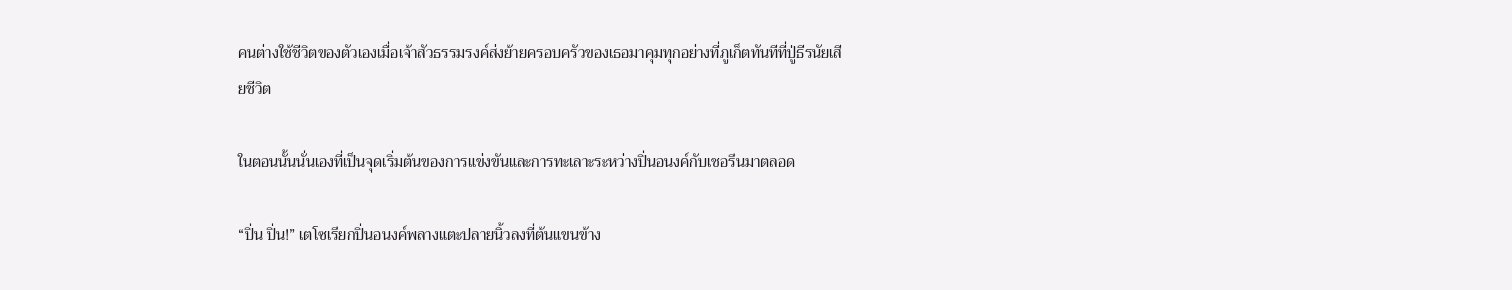คนต่างใช้ชีวิตของตัวเองเมื่อเจ้าสัวธรรมรงค์ส่งย้ายครอบครัวของเธอมาคุมทุกอย่างที่ภูเก็ตทันทีที่ปู่ธีรนัยเสียชีวิต

ในตอนนั้นนั่นเองที่เป็นจุดเริ่มต้นของการแข่งขันและการทะเลาะระหว่างปิ่นอนงค์กับเชอรีนมาตลอด

“ปิ่น ปิ่น!” เตโซเรียกปิ่นอนงค์พลางแตะปลายนิ้วลงที่ต้นแขนข้าง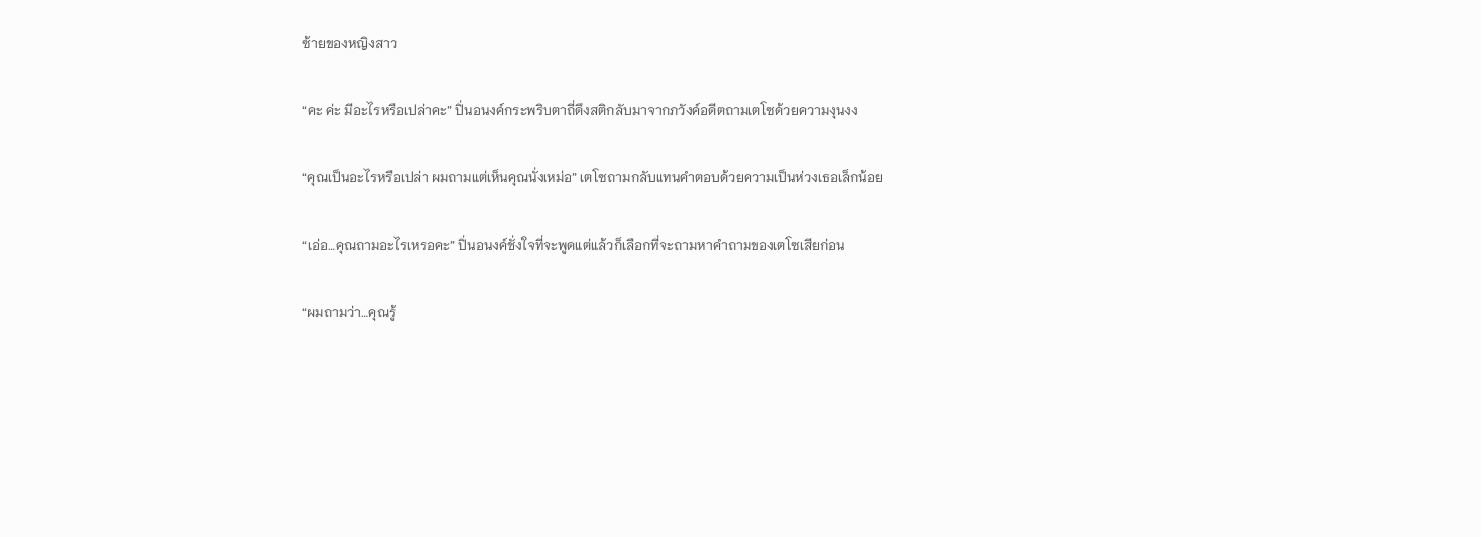ซ้ายของหญิงสาว

“คะ ค่ะ มีอะไรหรือเปล่าคะ” ปิ่นอนงค์กระพริบตาถี่ดึงสติกลับมาจากภวังค์อดีตถามเตโซด้วยความงุนงง

“คุณเป็นอะไรหรือเปล่า ผมถามแต่เห็นคุณนั่งเหม่อ” เตโซถามกลับแทนคำตอบด้วยความเป็นห่วงเธอเล็กน้อย

“เอ่อ…คุณถามอะไรเหรอคะ” ปิ่นอนงค์ชั่งใจที่จะพูดแต่แล้วก็เลือกที่จะถามหาคำถามของเตโซเสียก่อน

“ผมถามว่า…คุณรู้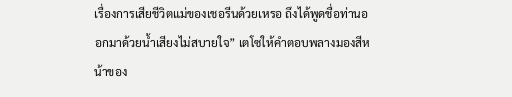เรื่องการเสียชีวิตแม่ของเชอรีนด้วยเหรอ ถึงได้พูดชื่อท่านออกมาด้วยน้ำเสียงไม่สบายใจ” เตโซให้คำตอบพลางมองสีหน้าของ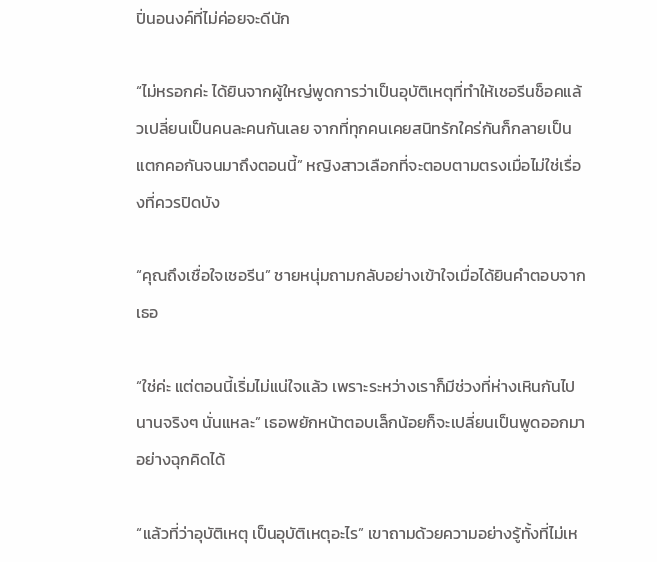ปิ่นอนงค์ที่ไม่ค่อยจะดีนัก

“ไม่หรอกค่ะ ได้ยินจากผู้ใหญ่พูดการว่าเป็นอุบัติเหตุที่ทำให้เชอรีนช็อคแล้วเปลี่ยนเป็นคนละคนกันเลย จากที่ทุกคนเคยสนิทรักใคร่กันก็กลายเป็นแตกคอกันจนมาถึงตอนนี้” หญิงสาวเลือกที่จะตอบตามตรงเมื่อไม่ใช่เรื่องที่ควรปิดบัง

“คุณถึงเชื่อใจเชอรีน” ชายหนุ่มถามกลับอย่างเข้าใจเมื่อได้ยินคำตอบจากเธอ

“ใช่ค่ะ แต่ตอนนี้เริ่มไม่แน่ใจแล้ว เพราะระหว่างเราก็มีช่วงที่ห่างเหินกันไปนานจริงๆ นั่นแหละ” เธอพยักหน้าตอบเล็กน้อยก็จะเปลี่ยนเป็นพูดออกมาอย่างฉุกคิดได้

“แล้วที่ว่าอุบัติเหตุ เป็นอุบัติเหตุอะไร” เขาถามด้วยความอย่างรู้ทั้งที่ไม่เห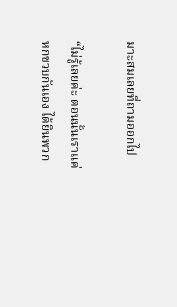มาะสมเลยที่ถามออกไป

“ไม่รู้เลยค่ะ ตอนนั้นเราแค่หกขวบกันเอง ได้ยินพวก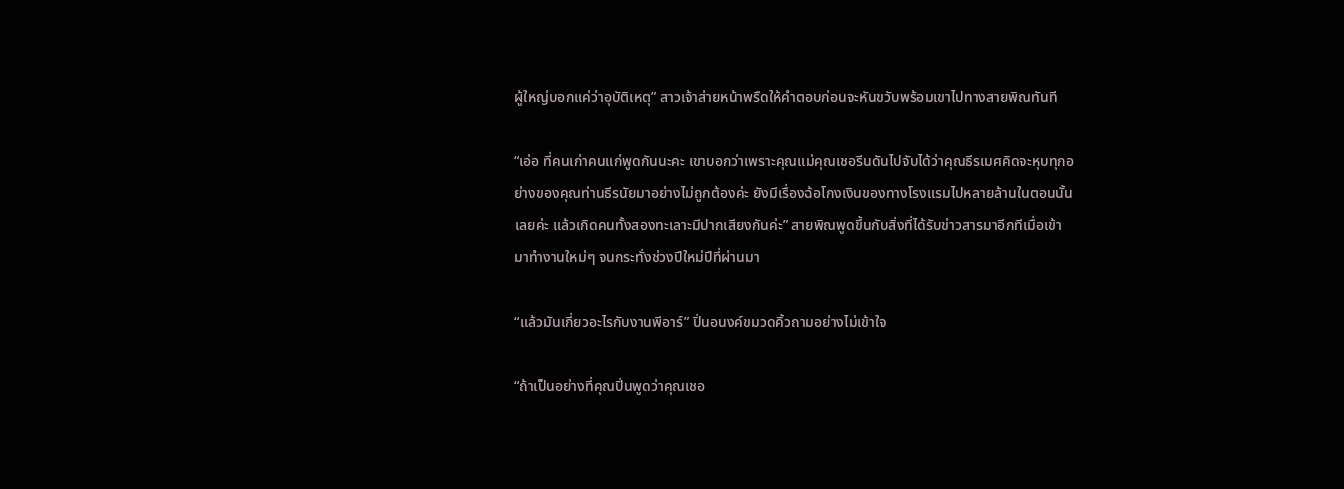ผู้ใหญ่บอกแค่ว่าอุบัติเหตุ” สาวเจ้าส่ายหน้าพรืดให้คำตอบก่อนจะหันขวับพร้อมเขาไปทางสายพิณทันที

“เอ่อ ที่คนเก่าคนแก่พูดกันนะคะ เขาบอกว่าเพราะคุณแม่คุณเชอรีนดันไปจับได้ว่าคุณธีรเมศคิดจะหุบทุกอย่างของคุณท่านธีรนัยมาอย่างไม่ถูกต้องค่ะ ยังมีเรื่องฉ้อโกงเงินของทางโรงแรมไปหลายล้านในตอนนั้นเลยค่ะ แล้วเกิดคนทั้งสองทะเลาะมีปากเสียงกันค่ะ” สายพิณพูดขึ้นกับสิ่งที่ได้รับข่าวสารมาอีกทีเมื่อเข้ามาทำงานใหม่ๆ จนกระทั่งช่วงปีใหม่ปีที่ผ่านมา

“แล้วมันเกี่ยวอะไรกับงานพีอาร์” ปิ่นอนงค์ขมวดคิ้วถามอย่างไม่เข้าใจ

“ถ้าเป็นอย่างที่คุณปิ่นพูดว่าคุณเชอ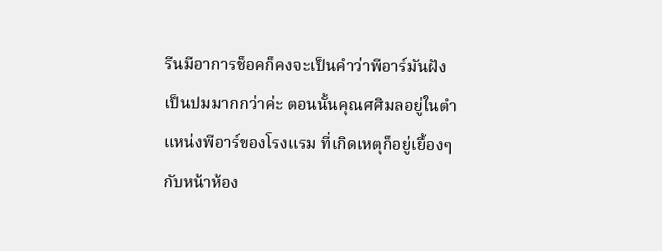รีนมีอาการช็อคก็คงจะเป็นคำว่าพีอาร์มันฝังเป็นปมมากกว่าค่ะ ตอนนั้นคุณศศิมลอยู่ในตำแหน่งพีอาร์ของโรงแรม ที่เกิดเหตุก็อยู่เยื้องๆ กับหน้าห้อง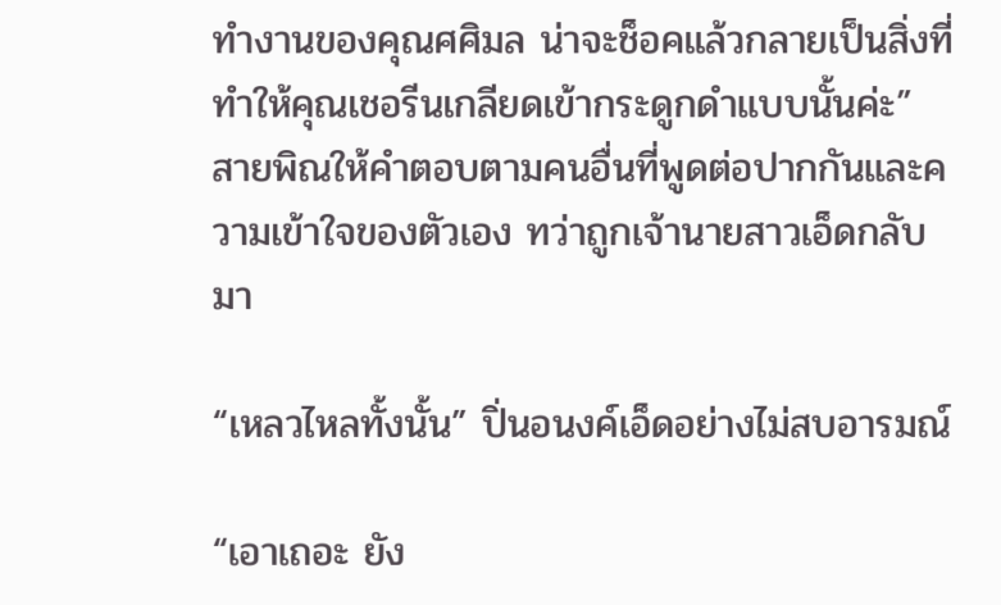ทำงานของคุณศศิมล น่าจะช็อคแล้วกลายเป็นสิ่งที่ทำให้คุณเชอรีนเกลียดเข้ากระดูกดำแบบนั้นค่ะ” สายพิณให้คำตอบตามคนอื่นที่พูดต่อปากกันและความเข้าใจของตัวเอง ทว่าถูกเจ้านายสาวเอ็ดกลับมา

“เหลวไหลทั้งนั้น” ปิ่นอนงค์เอ็ดอย่างไม่สบอารมณ์

“เอาเถอะ ยัง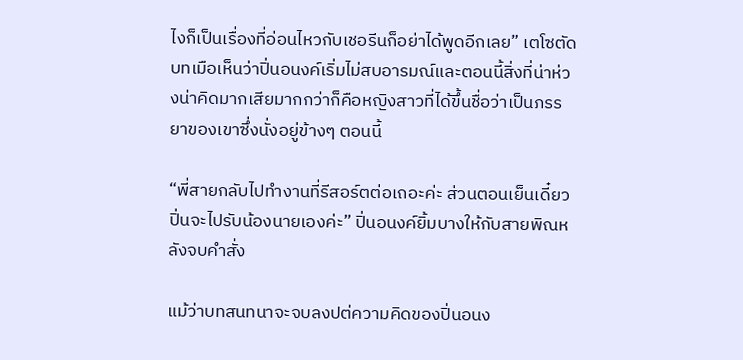ไงก็เป็นเรื่องที่อ่อนไหวกับเชอรีนก็อย่าได้พูดอีกเลย” เตโซตัดบทเมือเห็นว่าปิ่นอนงค์เริ่มไม่สบอารมณ์และตอนนี้สิ่งที่น่าห่วงน่าคิดมากเสียมากกว่าก็คือหญิงสาวที่ได้ขึ้นชื่อว่าเป็นภรรยาของเขาซึ่งนั่งอยู่ข้างๆ ตอนนี้

“พี่สายกลับไปทำงานที่รีสอร์ตต่อเถอะค่ะ ส่วนตอนเย็นเดี๋ยวปิ่นจะไปรับน้องนายเองค่ะ” ปิ่นอนงค์ยิ้มบางให้กับสายพิณหลังจบคำสั่ง

แม้ว่าบทสนทนาจะจบลงปต่ความคิดของปิ่นอนง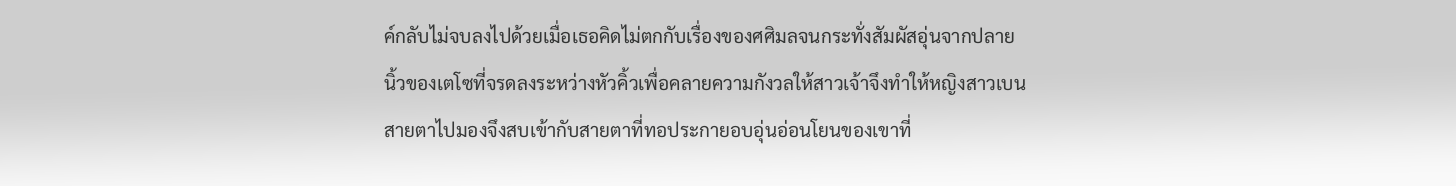ค์กลับไม่จบลงไปด้วยเมื่อเธอคิดไม่ตกกับเรื่องของศศิมลจนกระทั่งสัมผัสอุ่นจากปลายนิ้วของเตโซที่จรดลงระหว่างหัวคิ้วเพื่อคลายความกังวลให้สาวเจ้าจึงทำให้หญิงสาวเบนสายตาไปมองจึงสบเข้ากับสายตาที่ทอประกายอบอุ่นอ่อนโยนของเขาที่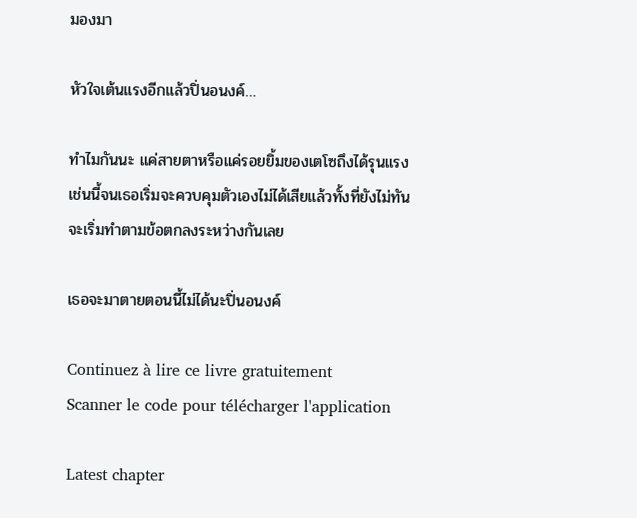มองมา

หัวใจเต้นแรงอีกแล้วปิ่นอนงค์…

ทำไมกันนะ แค่สายตาหรือแค่รอยยิ้มของเตโซถึงได้รุนแรงเช่นนี้จนเธอเริ่มจะควบคุมตัวเองไม่ได้เสียแล้วทั้งที่ยังไม่ทันจะเริ่มทำตามข้อตกลงระหว่างกันเลย

เธอจะมาตายตอนนี้ไม่ได้นะปิ่นอนงค์

Continuez à lire ce livre gratuitement
Scanner le code pour télécharger l'application

Latest chapter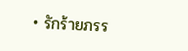• รักร้ายภรร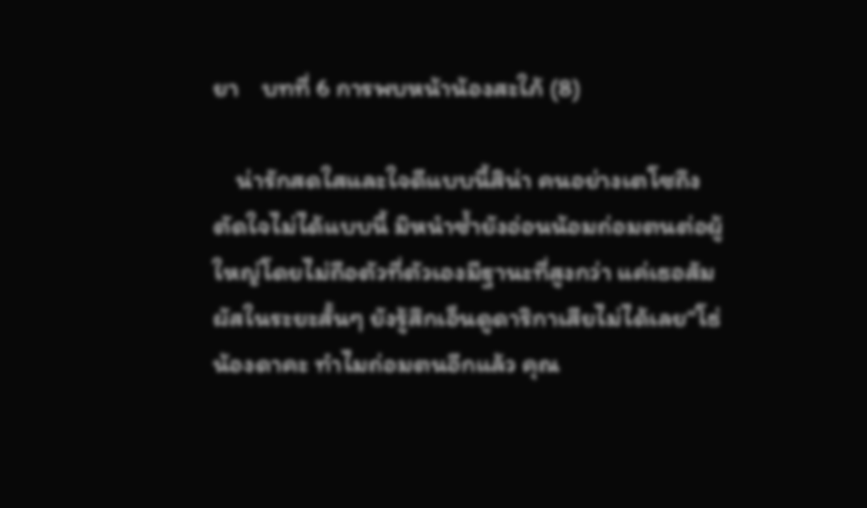ยา    บทที่ 6 การพบหน้าน้องสะใภ้ (8)

    น่ารักสดใสและใจดีแบบนี้สิน่า คนอย่างเตโซถึงตัดใจไม่ได้แบบนี้ มิหนำซ้ำยังอ่อนน้อมถ่อมตนต่อผู้ใหญ่โดยไม่ถือตัวที่ตัวเองมีฐานะที่สูงกว่า แค่เธอสัมผัสในระยะสั้นๆ ยังรู้สึกเอ็นดูดาริกาเสียไม่ได้เลย“โธ่ น้องดาคะ ทำไมถ่อมตนอีกแล้ว คุณ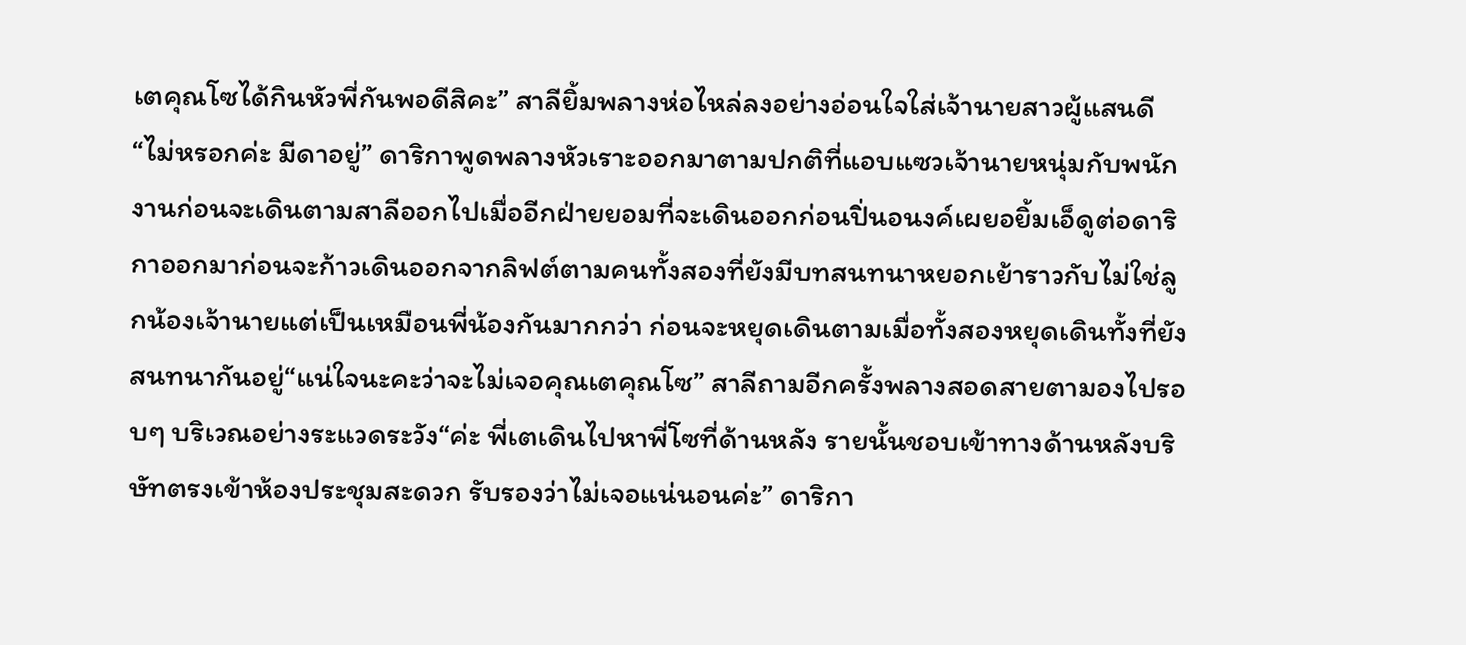เตคุณโซได้กินหัวพี่กันพอดีสิคะ” สาลียิ้มพลางห่อไหล่ลงอย่างอ่อนใจใส่เจ้านายสาวผู้แสนดี“ไม่หรอกค่ะ มีดาอยู่” ดาริกาพูดพลางหัวเราะออกมาตามปกติที่แอบแซวเจ้านายหนุ่มกับพนักงานก่อนจะเดินตามสาลีออกไปเมื่ออีกฝ่ายยอมที่จะเดินออกก่อนปิ่นอนงค์เผยอยิ้มเอ็ดูต่อดาริกาออกมาก่อนจะก้าวเดินออกจากลิฟต์ตามคนทั้งสองที่ยังมีบทสนทนาหยอกเย้าราวกับไม่ใช่ลูกน้องเจ้านายแต่เป็นเหมือนพี่น้องกันมากกว่า ก่อนจะหยุดเดินตามเมื่อทั้งสองหยุดเดินทั้งที่ยังสนทนากันอยู่“แน่ใจนะคะว่าจะไม่เจอคุณเตคุณโซ” สาลีถามอีกครั้งพลางสอดสายตามองไปรอบๆ บริเวณอย่างระแวดระวัง“ค่ะ พี่เตเดินไปหาพี่โซที่ด้านหลัง รายนั้นชอบเข้าทางด้านหลังบริษัทตรงเข้าห้องประชุมสะดวก รับรองว่าไม่เจอแน่นอนค่ะ” ดาริกา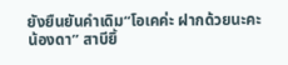ยังยืนยันคำเดิม“โอเคค่ะ ฝากด้วยนะคะน้องดา” สาบียิ้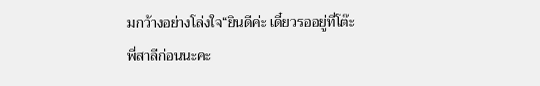มกว้างอย่างโล่งใจ“ยินดีค่ะ เดี๋ยวรออยู่ที่โต๊ะพี่สาลีก่อนนะคะ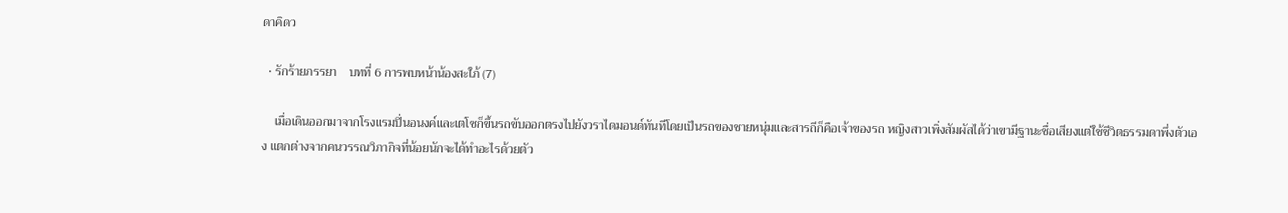ดาคิดว

  • รักร้ายภรรยา    บทที่ 6 การพบหน้าน้องสะใภ้ (7)

    เมื่อเดินออกมาจากโรงแรมปิ่นอนงค์และเตโซก็ขึ้นรถขับออกตรงไปยังวราไดมอนด์ทันทีโดยเป็นรถของชายหนุ่มและสารถีก็คือเจ้าของรถ หญิงสาวเพิ่งสัมผัสได้ว่าเขามีฐานะชื่อเสียงแต่ใช้ชีวิตธรรมดาพึ่งตัวเอง แตกต่างจากคนวรรณวิภากิจที่น้อยนักจะได้ทำอะไรด้วยตัว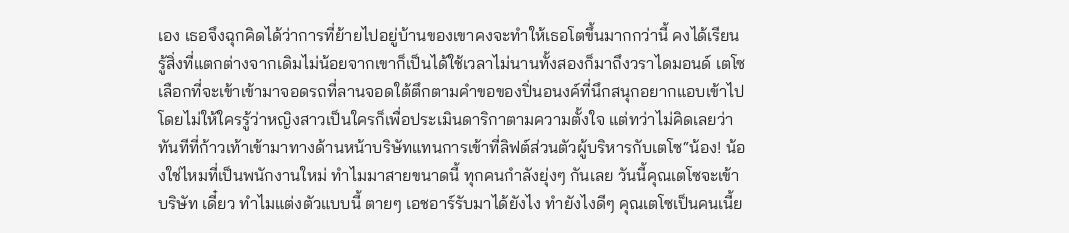เอง เธอจึงฉุกคิดได้ว่าการที่ย้ายไปอยู่บ้านของเขาคงจะทำให้เธอโตขึ้นมากกว่านี้ คงได้เรียนรู้สิ่งที่แตกต่างจากเดิมไม่น้อยจากเขาก็เป็นได้ใช้เวลาไม่นานทั้งสองก็มาถึงวราไดมอนด์ เตโซเลือกที่จะเข้าเข้ามาจอดรถที่ลานจอดใต้ตึกตามคำขอของปิ่นอนงค์ที่นึกสนุกอยากแอบเข้าไปโดยไม่ให้ใครรู้ว่าหญิงสาวเป็นใครก็เพื่อประเมินดาริกาตามความตั้งใจ แต่ทว่าไม่คิดเลยว่าทันทีที่ก้าวเท้าเข้ามาทางด้านหน้าบริษัทแทนการเข้าที่ลิฟต์ส่วนตัวผู้บริหารกับเตโซ“น้อง! น้องใช่ไหมที่เป็นพนักงานใหม่ ทำไมมาสายขนาดนี้ ทุกคนกำลังยุ่งๆ กันเลย วันนี้คุณเตโซจะเข้าบริษัท เดี๋ยว ทำไมแต่งตัวแบบนี้ ตายๆ เอชอาร์รับมาได้ยังไง ทำยังไงดีๆ คุณเตโซเป็นคนเนี้ย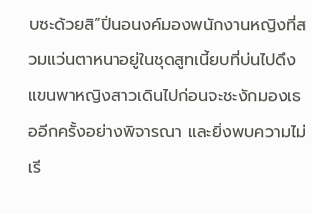บซะด้วยสิ”ปิ่นอนงค์มองพนักงานหญิงที่สวมแว่นตาหนาอยู่ในชุดสูทเนี้ยบที่บ่นไปดึงแขนพาหญิงสาวเดินไปก่อนจะชะงักมองเธออีกครั้งอย่างพิจารณา และยิ่งพบความไม่เรี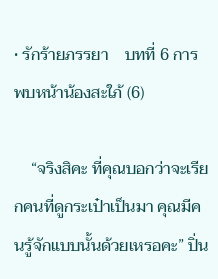• รักร้ายภรรยา    บทที่ 6 การพบหน้าน้องสะใภ้ (6)

    “จริงสิคะ ที่คุณบอกว่าจะเรียกคนที่ดูกระเป๋าเป็นมา คุณมีคนรู้จักแบบนั้นด้วยเหรอคะ” ปิ่น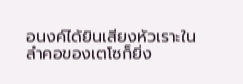อนงค์ได้ยินเสียงหัวเราะในลำคอของเตโซก็ยิ่ง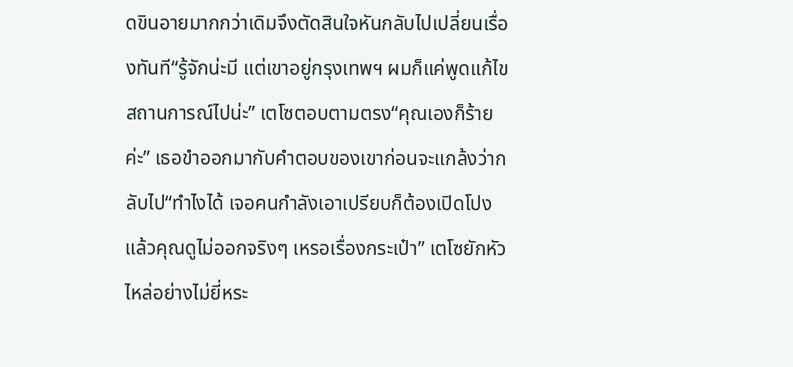ดขินอายมากกว่าเดิมจึงตัดสินใจหันกลับไปเปลี่ยนเรื่องทันที“รู้จักน่ะมี แต่เขาอยู่กรุงเทพฯ ผมก็แค่พูดแก้ไขสถานการณ์ไปน่ะ” เตโซตอบตามตรง“คุณเองก็ร้ายค่ะ” เธอขำออกมากับคำตอบของเขาก่อนจะแกล้งว่ากลับไป“ทำไงได้ เจอคนกำลังเอาเปรียบก็ต้องเปิดโปง แล้วคุณดูไม่ออกจริงๆ เหรอเรื่องกระเป๋า” เตโซยักหัวไหล่อย่างไม่ยี่หระ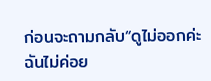ก่อนจะถามกลับ“ดูไม่ออกค่ะ ฉันไม่ค่อย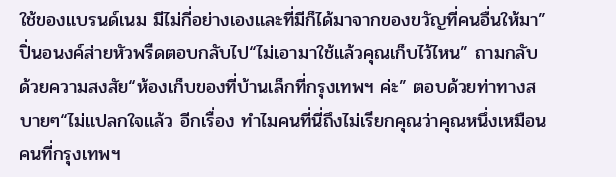ใช้ของแบรนด์เนม มีไม่กี่อย่างเองและที่มีก็ได้มาจากของขวัญที่คนอื่นให้มา” ปิ่นอนงค์ส่ายหัวพรืดตอบกลับไป“ไม่เอามาใช้แล้วคุณเก็บไว้ไหน” ถามกลับด้วยความสงสัย“ห้องเก็บของที่บ้านเล็กที่กรุงเทพฯ ค่ะ” ตอบด้วยท่าทางสบายๆ“ไม่แปลกใจแล้ว อีกเรื่อง ทำไมคนที่นี่ถึงไม่เรียกคุณว่าคุณหนึ่งเหมือนคนที่กรุงเทพฯ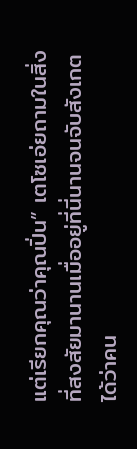แต่เรียกคุณว่าคุณปิ่น” เตโซเอ่ยถามในสิ่งที่สงสัยมานานเมื่ออยู่ที่นี่นานจนจับสังเกตได้ว่าคน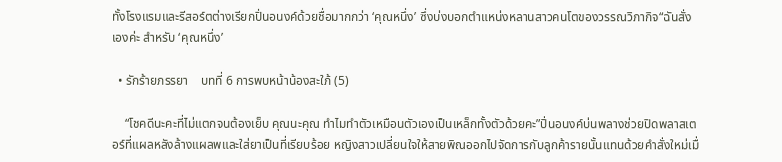ทั้งโรงแรมและรีสอร์ตต่างเรียกปิ่นอนงค์ด้วยชื่อมากกว่า ‘คุณหนึ่ง’ ซึ่งบ่งบอกตำแหน่งหลานสาวคนโตของวรรณวิภากิจ“ฉันสั่งเองค่ะ สำหรับ ‘คุณหนึ่ง’

  • รักร้ายภรรยา    บทที่ 6 การพบหน้าน้องสะใภ้ (5)

    “โชคดีนะคะที่ไม่แตกจนต้องเย็บ คุณนะคุณ ทำไมทำตัวเหมือนตัวเองเป็นเหล็กทั้งตัวด้วยคะ”ปิ่นอนงค์บ่นพลางช่วยปิดพลาสเตอร์ที่แผลหลังล้างแผลพและใส่ยาเป็นที่เรียบร้อย หญิงสาวเปลี่ยนใจให้สายพิณออกไปจัดการกับลูกค้ารายนั้นแทนด้วยคำสั่งใหม่เมื่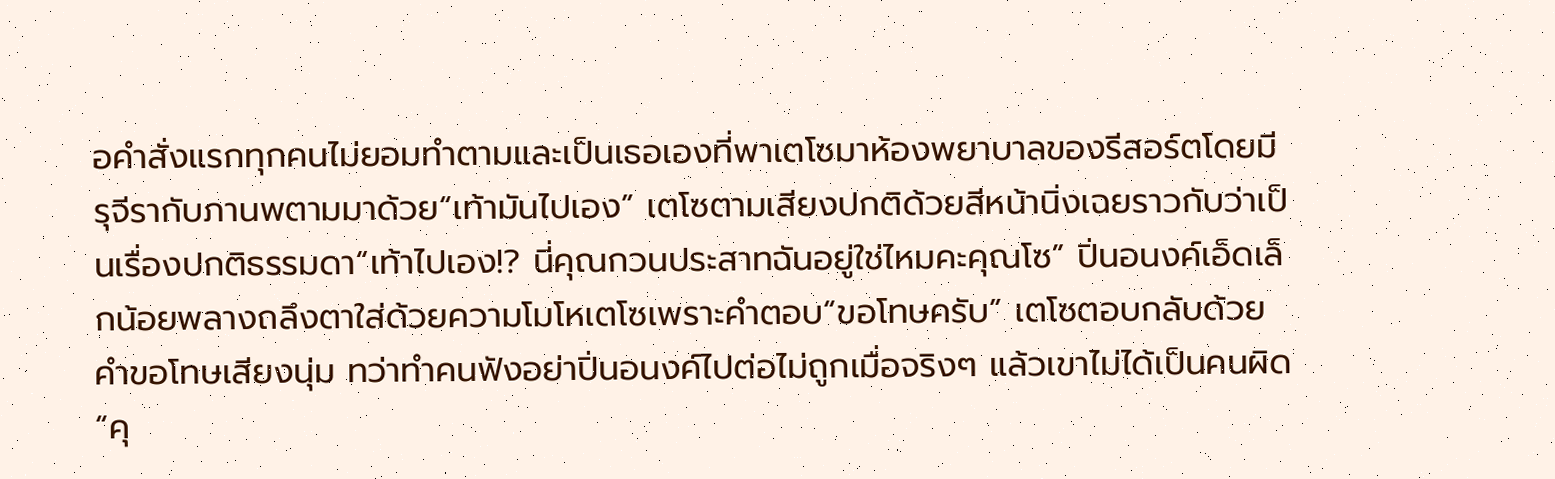อคำสั่งแรกทุกคนไม่ยอมทำตามและเป็นเธอเองที่พาเตโซมาห้องพยาบาลของรีสอร์ตโดยมีรุจีรากับภานพตามมาด้วย“เท้ามันไปเอง” เตโซตามเสียงปกติด้วยสีหน้านิ่งเฉยราวกับว่าเป็นเรื่องปกติธรรมดา“เท้าไปเอง!? นี่คุณกวนประสาทฉันอยู่ใช่ไหมคะคุณโซ” ปิ่นอนงค์เอ็ดเล็กน้อยพลางถลึงตาใส่ด้วยความโมโหเตโซเพราะคำตอบ“ขอโทษครับ” เตโซตอบกลับด้วยคำขอโทษเสียงนุ่ม ทว่าทำคนฟังอย่าปิ่นอนงค์ไปต่อไม่ถูกเมื่อจริงๆ แล้วเขาไม่ได้เป็นคนผิด“คุ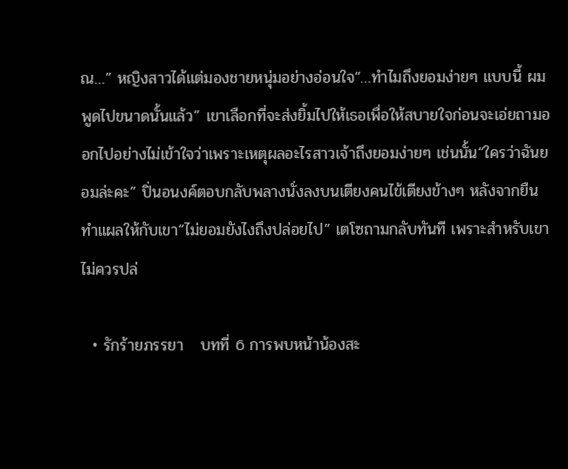ณ…” หญิงสาวได้แต่มองชายหนุ่มอย่างอ่อนใจ“…ทำไมถึงยอมง่ายๆ แบบนี้ ผมพูดไปขนาดนั้นแล้ว” เขาเลือกที่จะส่งยิ้มไปให้เธอเพื่อให้สบายใจก่อนจะเอ่ยถามออกไปอย่างไม่เข้าใจว่าเพราะเหตุผลอะไรสาวเจ้าถึงยอมง่ายๆ เช่นนั้น“ใครว่าฉันยอมล่ะคะ” ปิ่นอนงค์ตอบกลับพลางนั่งลงบนเตียงคนไข้เตียงข้างๆ หลังจากยืนทำแผลให้กับเขา“ไม่ยอมยังไงถึงปล่อยไป” เตโซถามกลับทันที เพราะสำหรับเขาไม่ควรปล่

  • รักร้ายภรรยา   บทที่ 6 การพบหน้าน้องสะ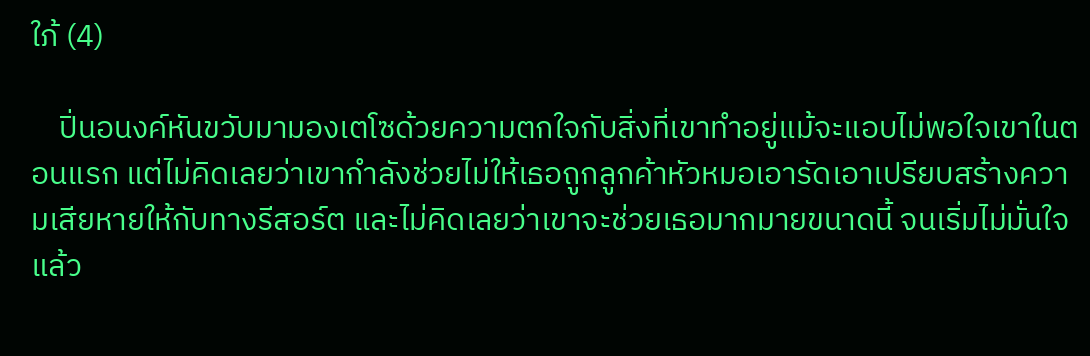ใภ้ (4)

    ปิ่นอนงค์หันขวับมามองเตโซด้วยความตกใจกับสิ่งที่เขาทำอยู่แม้จะแอบไม่พอใจเขาในตอนแรก แต่ไม่คิดเลยว่าเขากำลังช่วยไม่ให้เธอถูกลูกค้าหัวหมอเอารัดเอาเปรียบสร้างความเสียหายให้กับทางรีสอร์ต และไม่คิดเลยว่าเขาจะช่วยเธอมากมายขนาดนี้ จนเริ่มไม่มั่นใจแล้ว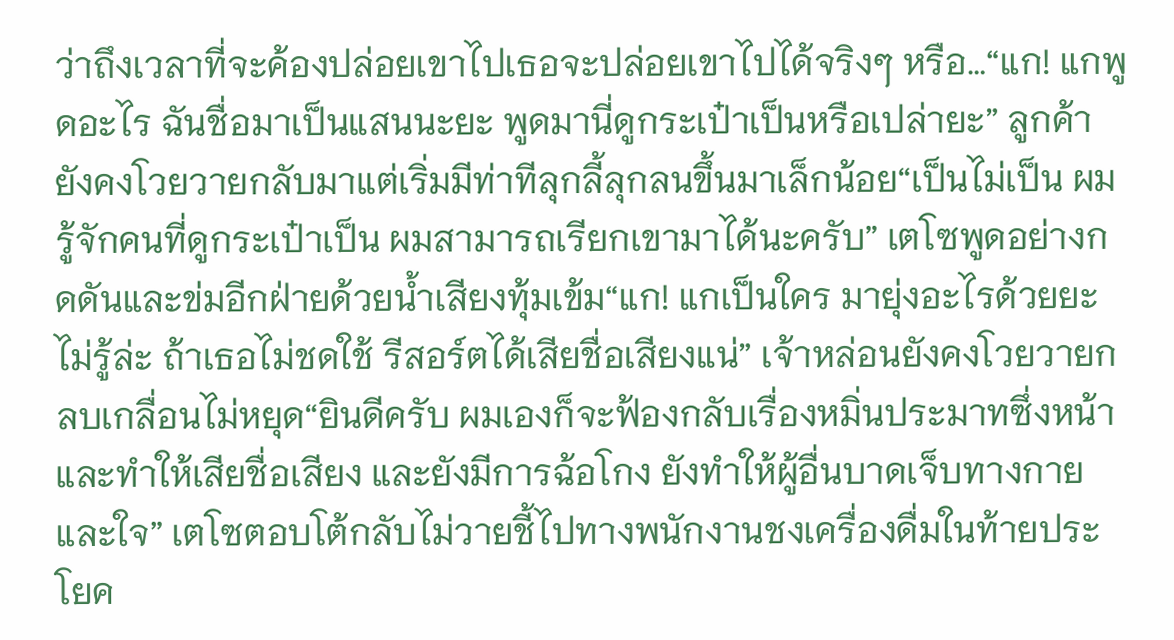ว่าถึงเวลาที่จะค้องปล่อยเขาไปเธอจะปล่อยเขาไปได้จริงๆ หรือ…“แก! แกพูดอะไร ฉันชื่อมาเป็นแสนนะยะ พูดมานี่ดูกระเป๋าเป็นหรือเปล่ายะ” ลูกค้ายังคงโวยวายกลับมาแต่เริ่มมีท่าทีลุกลี้ลุกลนขึ้นมาเล็กน้อย“เป็นไม่เป็น ผมรู้จักคนที่ดูกระเป๋าเป็น ผมสามารถเรียกเขามาได้นะครับ” เตโซพูดอย่างกดดันและข่มอีกฝ่ายด้วยน้ำเสียงทุ้มเข้ม“แก! แกเป็นใคร มายุ่งอะไรด้วยยะ ไม่รู้ล่ะ ถ้าเธอไม่ชดใช้ รีสอร์ตได้เสียชื่อเสียงแน่” เจ้าหล่อนยังคงโวยวายกลบเกลื่อนไม่หยุด“ยินดีครับ ผมเองก็จะฟ้องกลับเรื่องหมิ่นประมาทซึ่งหน้าและทำให้เสียชื่อเสียง และยังมีการฉ้อโกง ยังทำให้ผู้อื่นบาดเจ็บทางกายและใจ” เตโซตอบโต้กลับไม่วายชี้ไปทางพนักงานชงเครื่องดื่มในท้ายประโยค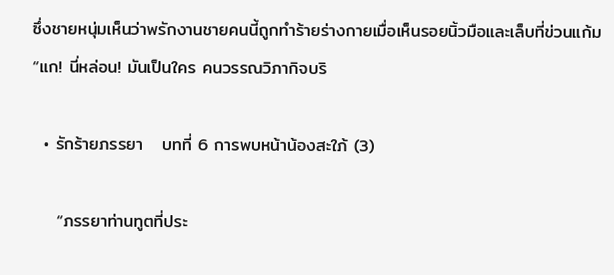ซึ่งชายหนุ่มเห็นว่าพรักงานชายคนนี้ถูกทำร้ายร่างกายเมื่อเห็นรอยนิ้วมือและเล็บที่ข่วนแก้ม“แก! นี่หล่อน! มันเป็นใคร คนวรรณวิภากิจบริ

  • รักร้ายภรรยา   บทที่ 6 การพบหน้าน้องสะใภ้ (3)

    “ภรรยาท่านทูตที่ประ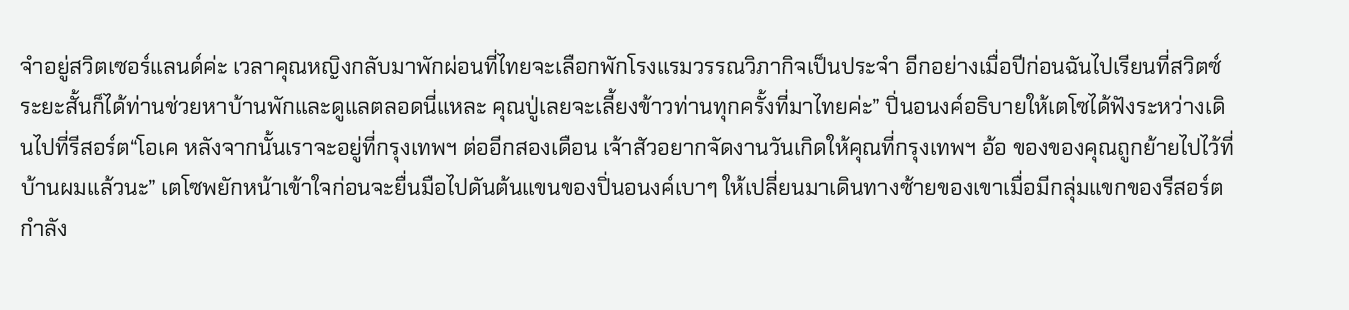จำอยู่สวิตเซอร์แลนด์ค่ะ เวลาคุณหญิงกลับมาพักผ่อนที่ไทยจะเลือกพักโรงแรมวรรณวิภากิจเป็นประจำ อีกอย่างเมื่อปีก่อนฉันไปเรียนที่สวิตซ์ระยะสั้นก็ได้ท่านช่วยหาบ้านพักและดูแลตลอดนี่แหละ คุณปู่เลยจะเลี้ยงข้าวท่านทุกครั้งที่มาไทยค่ะ” ปิ่นอนงค์อธิบายให้เตโซได้ฟังระหว่างเดินไปที่รีสอร์ต“โอเค หลังจากนั้นเราจะอยู่ที่กรุงเทพฯ ต่ออีกสองเดือน เจ้าสัวอยากจัดงานวันเกิดให้คุณที่กรุงเทพฯ อ้อ ของของคุณถูกย้ายไปไว้ที่บ้านผมแล้วนะ” เตโซพยักหน้าเข้าใจก่อนจะยื่นมือไปดันต้นแขนของปิ่นอนงค์เบาๆ ให้เปลี่ยนมาเดินทางซ้ายของเขาเมื่อมีกลุ่มแขกของรีสอร์ตกำลัง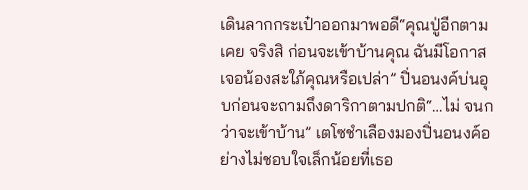เดินลากกระเป๋าออกมาพอดี“คุณปู่อีกตามเคย จริงสิ ก่อนจะเข้าบ้านคุณ ฉันมีโอกาสเจอน้องสะใภ้คุณหรือเปล่า” ปิ่นอนงค์บ่นอุบก่อนจะถามถึงดาริกาตามปกติ“…ไม่ จนกว่าจะเข้าบ้าน” เตโซชำเลืองมองปิ่นอนงค์อย่างไม่ชอบใจเล็กน้อยที่เธอ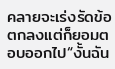คลายจะเร่งรัดข้อตกลงแต่ก็ยอมตอบออกไป“งั้นฉัน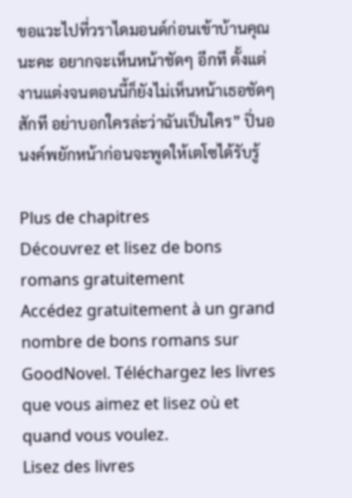ขอแวะไปที่วราไดมอนด์ก่อนเข้าบ้านคุณนะคะ อยากจะเห็นหน้าชัดๆ อีกที ตั้งแต่งานแต่งจนตอนนี้ก็ยังไม่เห็นหน้าเธอชัดๆ สักที อย่าบอกใครล่ะว่าฉันเป็นใคร” ปิ่นอนงค์พยักหน้าก่อนจะพูดให้เตโซได้รับรู้

Plus de chapitres
Découvrez et lisez de bons romans gratuitement
Accédez gratuitement à un grand nombre de bons romans sur GoodNovel. Téléchargez les livres que vous aimez et lisez où et quand vous voulez.
Lisez des livres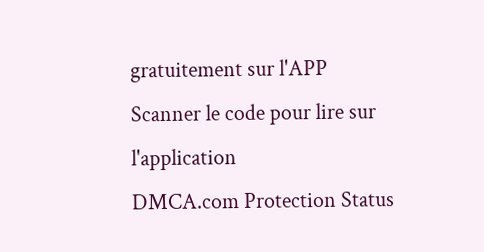gratuitement sur l'APP
Scanner le code pour lire sur l'application
DMCA.com Protection Status